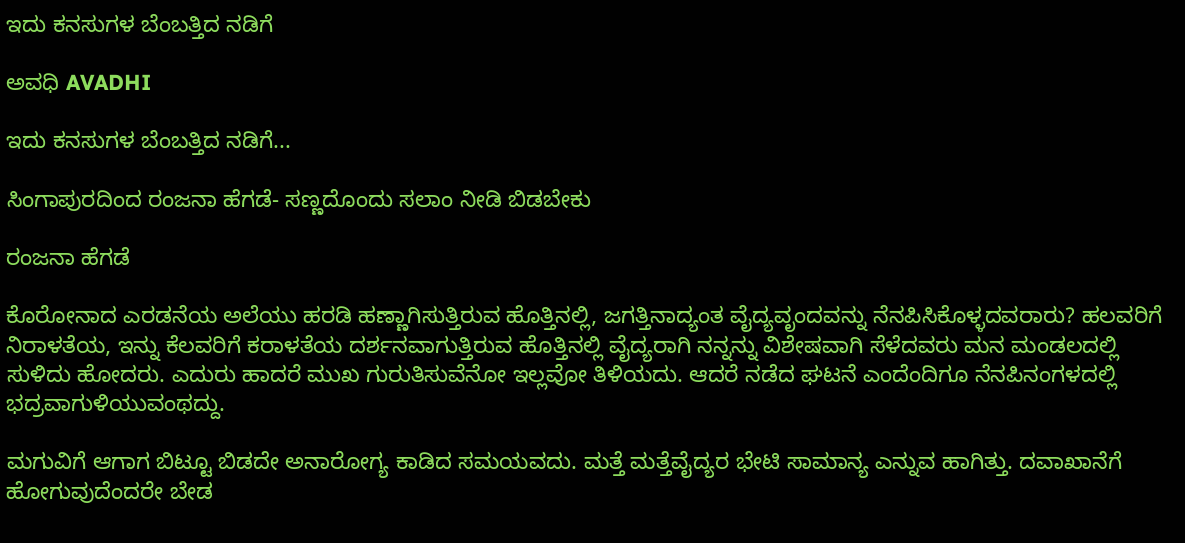ಇದು ಕನಸುಗಳ ಬೆಂಬತ್ತಿದ ನಡಿಗೆ‍

ಅವಧಿ AVADHI

ಇದು ಕನಸುಗಳ ಬೆಂಬತ್ತಿದ ನಡಿಗೆ...

ಸಿಂಗಾಪುರದಿಂದ ರಂಜನಾ ಹೆಗಡೆ- ಸಣ್ಣದೊಂದು ಸಲಾಂ ನೀಡಿ ಬಿಡಬೇಕು

ರಂಜನಾ ಹೆಗಡೆ

ಕೊರೋನಾದ ಎರಡನೆಯ ಅಲೆಯು ಹರಡಿ ಹಣ್ಣಾಗಿಸುತ್ತಿರುವ ಹೊತ್ತಿನಲ್ಲಿ, ಜಗತ್ತಿನಾದ್ಯಂತ ವೈದ್ಯವೃಂದವನ್ನು ನೆನಪಿಸಿಕೊಳ್ಳದವರಾರು? ಹಲವರಿಗೆ ನಿರಾಳತೆಯ, ಇನ್ನು ಕೆಲವರಿಗೆ ಕರಾಳತೆಯ ದರ್ಶನವಾಗುತ್ತಿರುವ ಹೊತ್ತಿನಲ್ಲಿ ವೈದ್ಯರಾಗಿ ನನ್ನನ್ನು ವಿಶೇಷವಾಗಿ ಸೆಳೆದವರು ಮನ ಮಂಡಲದಲ್ಲಿ ಸುಳಿದು ಹೋದರು. ಎದುರು ಹಾದರೆ ಮುಖ ಗುರುತಿಸುವೆನೋ ಇಲ್ಲವೋ ತಿಳಿಯದು. ಆದರೆ ನಡೆದ ಘಟನೆ ಎಂದೆಂದಿಗೂ ನೆನಪಿನಂಗಳದಲ್ಲಿ ಭದ್ರವಾಗುಳಿಯುವಂಥದ್ದು.

ಮಗುವಿಗೆ ಆಗಾಗ ಬಿಟ್ಟೂ ಬಿಡದೇ ಅನಾರೋಗ್ಯ ಕಾಡಿದ ಸಮಯವದು. ಮತ್ತೆ ಮತ್ತೆವೈದ್ಯರ ಭೇಟಿ ಸಾಮಾನ್ಯ ಎನ್ನುವ ಹಾಗಿತ್ತು. ದವಾಖಾನೆಗೆ ಹೋಗುವುದೆಂದರೇ ಬೇಡ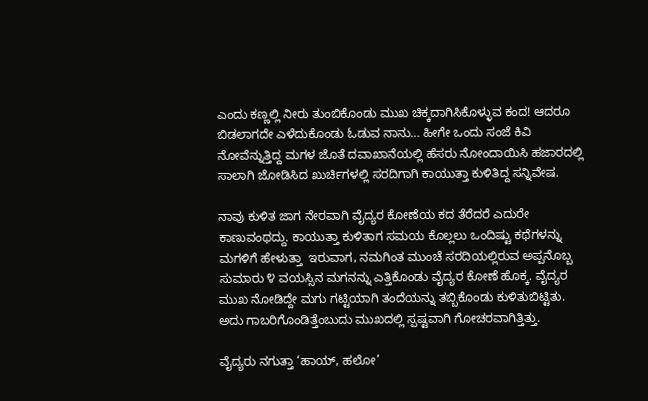ಎಂದು ಕಣ್ಣಲ್ಲಿ ನೀರು ತುಂಬಿಕೊಂಡು ಮುಖ ಚಿಕ್ಕದಾಗಿಸಿಕೊಳ್ಳುವ ಕಂದ! ಆದರೂ ಬಿಡಲಾಗದೇ ಎಳೆದುಕೊಂಡು ಓಡುವ ನಾನು… ಹೀಗೇ ಒಂದು ಸಂಜೆ ಕಿವಿ ನೋವೆನ್ನುತ್ತಿದ್ದ ಮಗಳ ಜೊತೆ ದವಾಖಾನೆಯಲ್ಲಿ ಹೆಸರು ನೋಂದಾಯಿಸಿ ಹಜಾರದಲ್ಲಿ ಸಾಲಾಗಿ ಜೋಡಿಸಿದ ಖುರ್ಚಿಗಳಲ್ಲಿ ಸರದಿಗಾಗಿ ಕಾಯುತ್ತಾ ಕುಳಿತಿದ್ದ ಸನ್ನಿವೇಷ.

ನಾವು ಕುಳಿತ ಜಾಗ ನೇರವಾಗಿ ವೈದ್ಯರ ಕೋಣೆಯ ಕದ ತೆರೆದರೆ ಎದುರೇ ಕಾಣುವಂಥದ್ದು. ಕಾಯುತ್ತಾ ಕುಳಿತಾಗ ಸಮಯ ಕೊಲ್ಲಲು ಒಂದಿಷ್ಟು ಕಥೆಗಳನ್ನು ಮಗಳಿಗೆ ಹೇಳುತ್ತಾ  ಇರುವಾಗ, ನಮಗಿಂತ ಮುಂಚೆ ಸರದಿಯಲ್ಲಿರುವ ಅಪ್ಪನೊಬ್ಬ ಸುಮಾರು ೪ ವಯಸ್ಸಿನ ಮಗನನ್ನು ಎತ್ತಿಕೊಂಡು ವೈದ್ಯರ ಕೋಣೆ ಹೊಕ್ಕ. ವೈದ್ಯರ ಮುಖ ನೋಡಿದ್ದೇ ಮಗು ಗಟ್ಟಿಯಾಗಿ ತಂದೆಯನ್ನು ತಬ್ಬಿಕೊಂಡು ಕುಳಿತುಬಿಟ್ಟಿತು. ಅದು ಗಾಬರಿಗೊಂಡಿತ್ತೆಂಬುದು ಮುಖದಲ್ಲಿ ಸ್ಪಷ್ಟವಾಗಿ ಗೋಚರವಾಗಿತ್ತಿತ್ತು.

ವೈದ್ಯರು ನಗುತ್ತಾ ‘ಹಾಯ್, ಹಲೋ’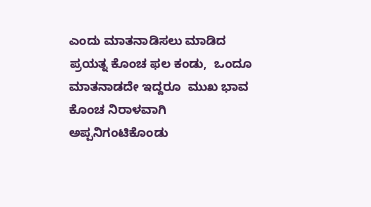ಎಂದು ಮಾತನಾಡಿಸಲು ಮಾಡಿದ ಪ್ರಯತ್ನ ಕೊಂಚ ಫಲ ಕಂಡು,  ಒಂದೂ ಮಾತನಾಡದೇ ಇದ್ದರೂ  ಮುಖ ಭಾವ ಕೊಂಚ ನಿರಾಳವಾಗಿ ಅಪ್ಪನಿಗಂಟಿಕೊಂಡು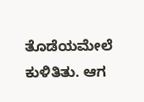ತೊಡೆಯಮೇಲೆ ಕುಳಿತಿತು. ಆಗ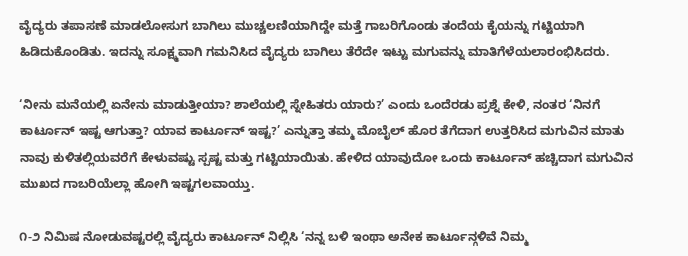ವೈದ್ಯರು ತಪಾಸಣೆ ಮಾಡಲೋಸುಗ ಬಾಗಿಲು ಮುಚ್ಚಲಣಿಯಾಗಿದ್ದೇ ಮತ್ತೆ ಗಾಬರಿಗೊಂಡು ತಂದೆಯ ಕೈಯನ್ನು ಗಟ್ಟಿಯಾಗಿ ಹಿಡಿದುಕೊಂಡಿತು. ಇದನ್ನು ಸೂಕ್ಷ್ಮವಾಗಿ ಗಮನಿಸಿದ ವೈದ್ಯರು ಬಾಗಿಲು ತೆರೆದೇ ಇಟ್ಟು ಮಗುವನ್ನು ಮಾತಿಗೆಳೆಯಲಾರಂಭಿಸಿದರು.

‘ನೀನು ಮನೆಯಲ್ಲಿ ಏನೇನು ಮಾಡುತ್ತೀಯಾ? ಶಾಲೆಯಲ್ಲಿ ಸ್ನೇಹಿತರು ಯಾರು?’ ಎಂದು ಒಂದೆರಡು ಪ್ರಶ್ನೆ ಕೇಳಿ, ನಂತರ ‘ನಿನಗೆ ಕಾರ್ಟೂನ್ ಇಷ್ಟ ಆಗುತ್ತಾ? ಯಾವ ಕಾರ್ಟೂನ್ ಇಷ್ಟ?’ ಎನ್ನುತ್ತಾ ತಮ್ಮ ಮೊಬೈಲ್ ಹೊರ ತೆಗೆದಾಗ ಉತ್ತರಿಸಿದ ಮಗುವಿನ ಮಾತು ನಾವು ಕುಳಿತಲ್ಲಿಯವರೆಗೆ ಕೇಳುವಷ್ಟು ಸ್ಪಷ್ಟ ಮತ್ತು ಗಟ್ಟಿಯಾಯಿತು. ಹೇಳಿದ ಯಾವುದೋ ಒಂದು ಕಾರ್ಟೂನ್ ಹಚ್ಚಿದಾಗ ಮಗುವಿನ ಮುಖದ ಗಾಬರಿಯೆಲ್ಲಾ ಹೋಗಿ ಇಷ್ಟಗಲವಾಯ್ತು.

೧-೨ ನಿಮಿಷ ನೋಡುವಷ್ಟರಲ್ಲಿ ವೈದ್ಯರು ಕಾರ್ಟೂನ್ ನಿಲ್ಲಿಸಿ ‘ನನ್ನ ಬಳಿ ಇಂಥಾ ಅನೇಕ ಕಾರ್ಟೂನ್ಗಳಿವೆ ನಿಮ್ಮ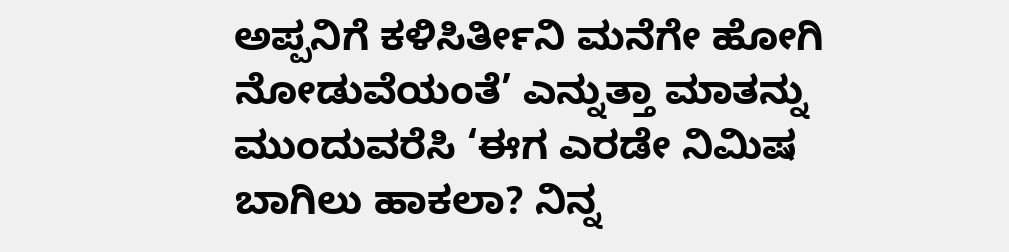ಅಪ್ಪನಿಗೆ ಕಳಿಸಿರ್ತೀನಿ ಮನೆಗೇ ಹೋಗಿ ನೋಡುವೆಯಂತೆ’ ಎನ್ನುತ್ತಾ ಮಾತನ್ನು ಮುಂದುವರೆಸಿ ‘ಈಗ ಎರಡೇ ನಿಮಿಷ ಬಾಗಿಲು ಹಾಕಲಾ? ನಿನ್ನ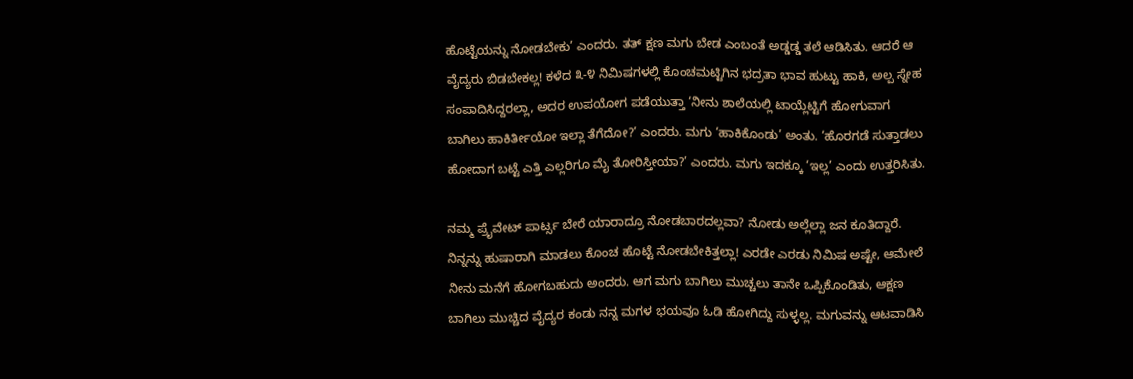ಹೊಟ್ಟೆಯನ್ನು ನೋಡಬೇಕು’ ಎಂದರು. ತತ್ ಕ್ಷಣ ಮಗು ಬೇಡ ಎಂಬಂತೆ ಅಡ್ಡಡ್ಡ ತಲೆ ಆಡಿಸಿತು. ಆದರೆ ಆ ವೈದ್ಯರು ಬಿಡಬೇಕಲ್ಲ! ಕಳೆದ ೩-೪ ನಿಮಿಷಗಳಲ್ಲಿ ಕೊಂಚಮಟ್ಟಿಗಿನ ಭದ್ರತಾ ಭಾವ ಹುಟ್ಟು ಹಾಕಿ, ಅಲ್ಪ ಸ್ನೇಹ ಸಂಪಾದಿಸಿದ್ದರಲ್ಲಾ, ಅದರ ಉಪಯೋಗ ಪಡೆಯುತ್ತಾ ‘ನೀನು ಶಾಲೆಯಲ್ಲಿ ಟಾಯ್ಲೆಟ್ಟಿಗೆ ಹೋಗುವಾಗ ಬಾಗಿಲು ಹಾಕಿರ್ತೀಯೋ ಇಲ್ಲಾ ತೆಗೆದೋ?’ ಎಂದರು. ಮಗು ‘ಹಾಕಿಕೊಂಡು’ ಅಂತು. ‘ಹೊರಗಡೆ ಸುತ್ತಾಡಲು ಹೋದಾಗ ಬಟ್ಟೆ ಎತ್ತಿ ಎಲ್ಲರಿಗೂ ಮೈ ತೋರಿಸ್ತೀಯಾ?’ ಎಂದರು. ಮಗು ಇದಕ್ಕೂ ‘ಇಲ್ಲ’ ಎಂದು ಉತ್ತರಿಸಿತು.

ನಮ್ಮ ಪ್ರೈವೇಟ್ ಪಾರ್ಟ್ಸ ಬೇರೆ ಯಾರಾದ್ರೂ ನೋಡಬಾರದಲ್ಲವಾ? ನೋಡು ಅಲ್ಲೆಲ್ಲಾ ಜನ ಕೂತಿದ್ದಾರೆ. ನಿನ್ನನ್ನು ಹುಷಾರಾಗಿ ಮಾಡಲು ಕೊಂಚ ಹೊಟ್ಟೆ ನೋಡಬೇಕಿತ್ತಲ್ಲಾ! ಎರಡೇ ಎರಡು ನಿಮಿಷ ಅಷ್ಟೇ, ಆಮೇಲೆ ನೀನು ಮನೆಗೆ ಹೋಗಬಹುದು ಅಂದರು. ಆಗ ಮಗು ಬಾಗಿಲು ಮುಚ್ಚಲು ತಾನೇ ಒಪ್ಪಿಕೊಂಡಿತು, ಆಕ್ಷಣ ಬಾಗಿಲು ಮುಚ್ಚಿದ ವೈದ್ಯರ ಕಂಡು ನನ್ನ ಮಗಳ ಭಯವೂ ಓಡಿ ಹೋಗಿದ್ದು ಸುಳ್ಳಲ್ಲ. ಮಗುವನ್ನು ಆಟವಾಡಿಸಿ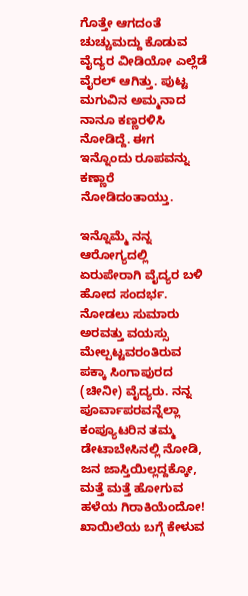ಗೊತ್ತೇ ಆಗದಂತೆ ಚುಚ್ಚುಮದ್ದು ಕೊಡುವ ವೈದ್ಯರ ವೀಡಿಯೋ ಎಲ್ಲೆಡೆ ವೈರಲ್ ಆಗಿತ್ತು. ಪುಟ್ಟ ಮಗುವಿನ ಅಮ್ಮನಾದ ನಾನೂ ಕಣ್ಣರಳಿಸಿ ನೋಡಿದ್ದೆ. ಈಗ ಇನ್ನೊಂದು ರೂಪವನ್ನು ಕಣ್ಣಾರೆ ನೋಡಿದಂತಾಯ್ತು.

ಇನ್ನೊಮ್ಮೆ ನನ್ನ ಆರೋಗ್ಯದಲ್ಲಿ ಏರುಪೇರಾಗಿ ವೈದ್ಯರ ಬಳಿ ಹೋದ ಸಂದರ್ಭ. ನೋಡಲು ಸುಮಾರು ಅರವತ್ತು ವಯಸ್ಸು ಮೇಲ್ಪಟ್ಟವರಂತಿರುವ ಪಕ್ಕಾ ಸಿಂಗಾಪುರದ (ಚೀನೀ) ವೈದ್ಯರು. ನನ್ನ ಪೂರ್ವಾಪರವನ್ನೆಲ್ಲಾ ಕಂಪ್ಯೂಟರಿನ ತಮ್ಮ ಡೇಟಾಬೇಸಿನಲ್ಲಿ ನೋಡಿ, ಜನ ಜಾಸ್ತಿಯಿಲ್ಲದ್ದಕ್ಕೋ, ಮತ್ತೆ ಮತ್ತೆ ಹೋಗುವ ಹಳೆಯ ಗಿರಾಕಿಯೆಂದೋ! ಖಾಯಿಲೆಯ ಬಗ್ಗೆ ಕೇಳುವ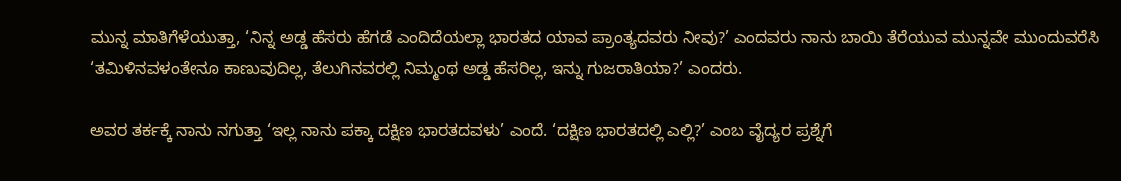ಮುನ್ನ ಮಾತಿಗೆಳೆಯುತ್ತಾ, ‘ನಿನ್ನ ಅಡ್ಡ ಹೆಸರು ಹೆಗಡೆ ಎಂದಿದೆಯಲ್ಲಾ ಭಾರತದ ಯಾವ ಪ್ರಾಂತ್ಯದವರು ನೀವು?’ ಎಂದವರು ನಾನು ಬಾಯಿ ತೆರೆಯುವ ಮುನ್ನವೇ ಮುಂದುವರೆಸಿ ‘ತಮಿಳಿನವಳಂತೇನೂ ಕಾಣುವುದಿಲ್ಲ, ತೆಲುಗಿನವರಲ್ಲಿ ನಿಮ್ಮಂಥ ಅಡ್ಡ ಹೆಸರಿಲ್ಲ, ಇನ್ನು ಗುಜರಾತಿಯಾ?’ ಎಂದರು.

ಅವರ ತರ್ಕಕ್ಕೆ ನಾನು ನಗುತ್ತಾ ‘ಇಲ್ಲ ನಾನು ಪಕ್ಕಾ ದಕ್ಷಿಣ ಭಾರತದವಳು’ ಎಂದೆ. ‘ದಕ್ಷಿಣ ಭಾರತದಲ್ಲಿ ಎಲ್ಲಿ?’ ಎಂಬ ವೈದ್ಯರ ಪ್ರಶ್ನೆಗೆ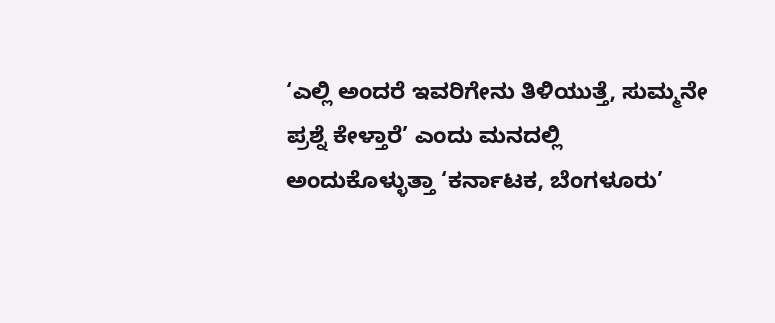‘ಎಲ್ಲಿ ಅಂದರೆ ಇವರಿಗೇನು ತಿಳಿಯುತ್ತೆ, ಸುಮ್ಮನೇ ಪ್ರಶ್ನೆ ಕೇಳ್ತಾರೆ’ ಎಂದು ಮನದಲ್ಲಿ ಅಂದುಕೊಳ್ಳುತ್ತಾ ‘ಕರ್ನಾಟಕ, ಬೆಂಗಳೂರು’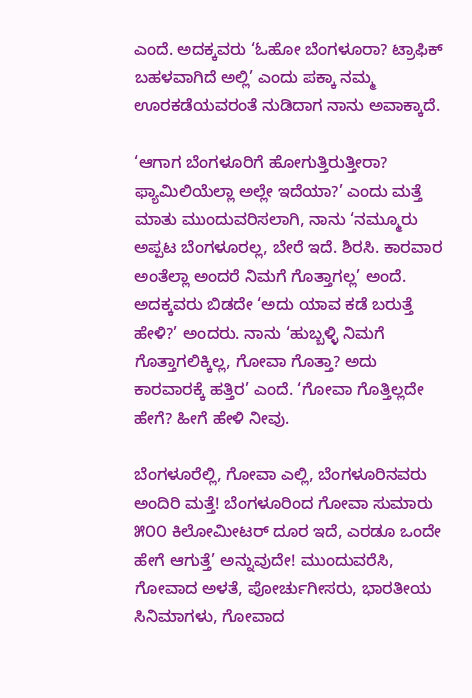ಎಂದೆ. ಅದಕ್ಕವರು ‘ಓಹೋ ಬೆಂಗಳೂರಾ? ಟ್ರಾಫಿಕ್ ಬಹಳವಾಗಿದೆ ಅಲ್ಲಿ’ ಎಂದು ಪಕ್ಕಾ ನಮ್ಮ ಊರಕಡೆಯವರಂತೆ ನುಡಿದಾಗ ನಾನು ಅವಾಕ್ಕಾದೆ.

‘ಆಗಾಗ ಬೆಂಗಳೂರಿಗೆ ಹೋಗುತ್ತಿರುತ್ತೀರಾ? ಫ್ಯಾಮಿಲಿಯೆಲ್ಲಾ ಅಲ್ಲೇ ಇದೆಯಾ?’ ಎಂದು ಮತ್ತೆ ಮಾತು ಮುಂದುವರಿಸಲಾಗಿ, ನಾನು ‘ನಮ್ಮೂರು ಅಪ್ಪಟ ಬೆಂಗಳೂರಲ್ಲ, ಬೇರೆ ಇದೆ. ಶಿರಸಿ. ಕಾರವಾರ ಅಂತೆಲ್ಲಾ ಅಂದರೆ ನಿಮಗೆ ಗೊತ್ತಾಗಲ್ಲ’ ಅಂದೆ. ಅದಕ್ಕವರು ಬಿಡದೇ ‘ಅದು ಯಾವ ಕಡೆ ಬರುತ್ತೆ ಹೇಳಿ?’ ಅಂದರು. ನಾನು ‘ಹುಬ್ಬಳ್ಳಿ ನಿಮಗೆ ಗೊತ್ತಾಗಲಿಕ್ಕಿಲ್ಲ, ಗೋವಾ ಗೊತ್ತಾ? ಅದು ಕಾರವಾರಕ್ಕೆ ಹತ್ತಿರ’ ಎಂದೆ. ‘ಗೋವಾ ಗೊತ್ತಿಲ್ಲದೇ ಹೇಗೆ? ಹೀಗೆ ಹೇಳಿ ನೀವು.

ಬೆಂಗಳೂರೆಲ್ಲಿ, ಗೋವಾ ಎಲ್ಲಿ, ಬೆಂಗಳೂರಿನವರು ಅಂದಿರಿ ಮತ್ತೆ! ಬೆಂಗಳೂರಿಂದ ಗೋವಾ ಸುಮಾರು ೫೦೦ ಕಿಲೋಮೀಟರ್ ದೂರ ಇದೆ, ಎರಡೂ ಒಂದೇ ಹೇಗೆ ಆಗುತ್ತೆ’ ಅನ್ನುವುದೇ! ಮುಂದುವರೆಸಿ, ಗೋವಾದ ಅಳತೆ, ಪೋರ್ಚುಗೀಸರು, ಭಾರತೀಯ ಸಿನಿಮಾಗಳು, ಗೋವಾದ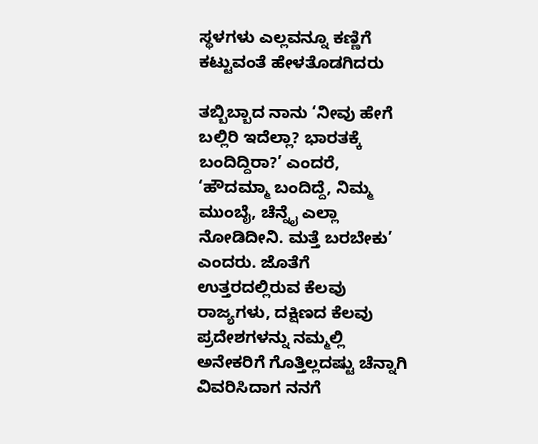ಸ್ಥಳಗಳು ಎಲ್ಲವನ್ನೂ ಕಣ್ಣಿಗೆ ಕಟ್ಟುವಂತೆ ಹೇಳತೊಡಗಿದರು

ತಬ್ಬಿಬ್ಬಾದ ನಾನು ‘ನೀವು ಹೇಗೆ ಬಲ್ಲಿರಿ ಇದೆಲ್ಲಾ? ಭಾರತಕ್ಕೆ ಬಂದಿದ್ದಿರಾ?’ ಎಂದರೆ, ‘ಹೌದಮ್ಮಾ ಬಂದಿದ್ದೆ, ನಿಮ್ಮ ಮುಂಬೈ, ಚೆನ್ನೈ ಎಲ್ಲಾ ನೋಡಿದೀನಿ. ಮತ್ತೆ ಬರಬೇಕು’ ಎಂದರು. ಜೊತೆಗೆ ಉತ್ತರದಲ್ಲಿರುವ ಕೆಲವು ರಾಜ್ಯಗಳು, ದಕ್ಷಿಣದ ಕೆಲವು ಪ್ರದೇಶಗಳನ್ನು ನಮ್ಮಲ್ಲಿ ಅನೇಕರಿಗೆ ಗೊತ್ತಿಲ್ಲದಷ್ಟು ಚೆನ್ನಾಗಿ ವಿವರಿಸಿದಾಗ ನನಗೆ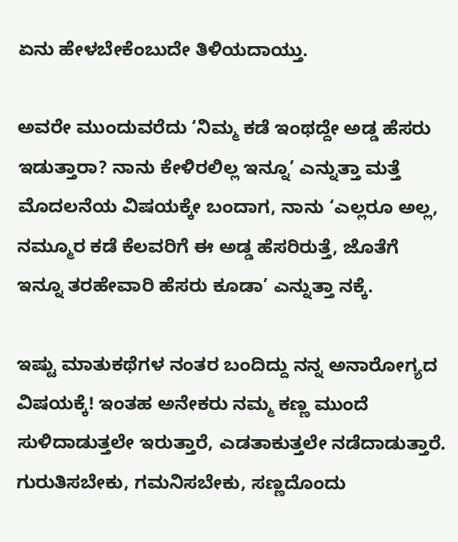ಏನು ಹೇಳಬೇಕೆಂಬುದೇ ತಿಳಿಯದಾಯ್ತು.

ಅವರೇ ಮುಂದುವರೆದು ‘ನಿಮ್ಮ ಕಡೆ ಇಂಥದ್ದೇ ಅಡ್ಡ ಹೆಸರು ಇಡುತ್ತಾರಾ? ನಾನು ಕೇಳಿರಲಿಲ್ಲ ಇನ್ನೂ’ ಎನ್ನುತ್ತಾ ಮತ್ತೆ ಮೊದಲನೆಯ ವಿಷಯಕ್ಕೇ ಬಂದಾಗ, ನಾನು ‘ಎಲ್ಲರೂ ಅಲ್ಲ, ನಮ್ಮೂರ ಕಡೆ ಕೆಲವರಿಗೆ ಈ ಅಡ್ಡ ಹೆಸರಿರುತ್ತೆ, ಜೊತೆಗೆ ಇನ್ನೂ ತರಹೇವಾರಿ ಹೆಸರು ಕೂಡಾ’ ಎನ್ನುತ್ತಾ ನಕ್ಕೆ.

ಇಷ್ಟು ಮಾತುಕಥೆಗಳ ನಂತರ ಬಂದಿದ್ದು ನನ್ನ ಅನಾರೋಗ್ಯದ ವಿಷಯಕ್ಕೆ! ಇಂತಹ ಅನೇಕರು ನಮ್ಮ ಕಣ್ಣ ಮುಂದೆ ಸುಳಿದಾಡುತ್ತಲೇ ಇರುತ್ತಾರೆ, ಎಡತಾಕುತ್ತಲೇ ನಡೆದಾಡುತ್ತಾರೆ. ಗುರುತಿಸಬೇಕು, ಗಮನಿಸಬೇಕು, ಸಣ್ಣದೊಂದು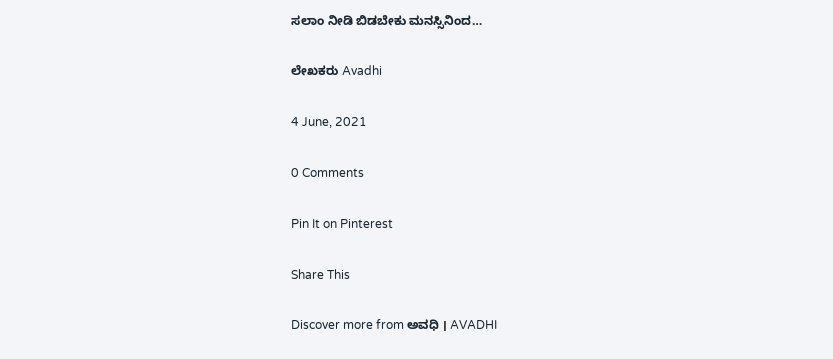ಸಲಾಂ ನೀಡಿ ಬಿಡಬೇಕು ಮನಸ್ಸಿನಿಂದ…

ಲೇಖಕರು Avadhi

4 June, 2021

0 Comments

Pin It on Pinterest

Share This

Discover more from ಅವಧಿ । AVADHI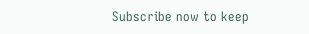Subscribe now to keep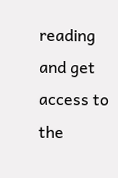reading and get access to the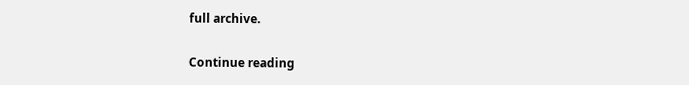full archive.

Continue reading